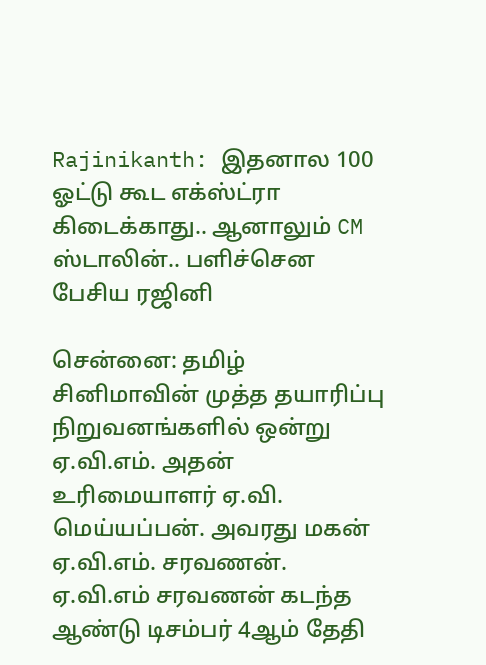Rajinikanth: இதனால 100 ஓட்டு கூட எக்ஸ்ட்ரா கிடைக்காது.. ஆனாலும் CM ஸ்டாலின்.. பளிச்சென பேசிய ரஜினி

சென்னை: தமிழ் சினிமாவின் முத்த தயாரிப்பு நிறுவனங்களில் ஒன்று ஏ.வி.எம். அதன் உரிமையாளர் ஏ.வி. மெய்யப்பன். அவரது மகன் ஏ.வி.எம். சரவணன். ஏ.வி.எம் சரவணன் கடந்த ஆண்டு டிசம்பர் 4ஆம் தேதி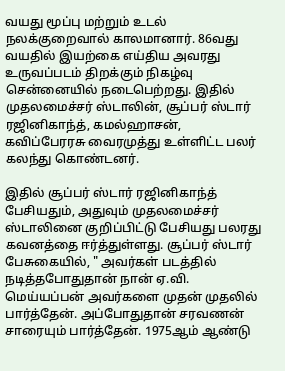வயது மூப்பு மற்றும் உடல் நலக்குறைவால் காலமானார். 86வது வயதில் இயற்கை எய்திய அவரது உருவப்படம் திறக்கும் நிகழ்வு சென்னையில் நடைபெற்றது. இதில் முதலமைச்சர் ஸ்டாலின், சூப்பர் ஸ்டார் ரஜினிகாந்த், கமல்ஹாசன், கவிப்பேரரசு வைரமுத்து உள்ளிட்ட பலர் கலந்து கொண்டனர்.

இதில் சூப்பர் ஸ்டார் ரஜினிகாந்த் பேசியதும், அதுவும் முதலமைச்சர் ஸ்டாலினை குறிப்பிட்டு பேசியது பலரது கவனத்தை ஈர்த்துள்ளது. சூப்பர் ஸ்டார் பேசுகையில், " அவர்கள் படத்தில் நடித்தபோதுதான் நான் ஏ.வி. மெய்யப்பன் அவர்களை முதன் முதலில் பார்த்தேன். அப்போதுதான் சரவணன் சாரையும் பார்த்தேன். 1975ஆம் ஆண்டு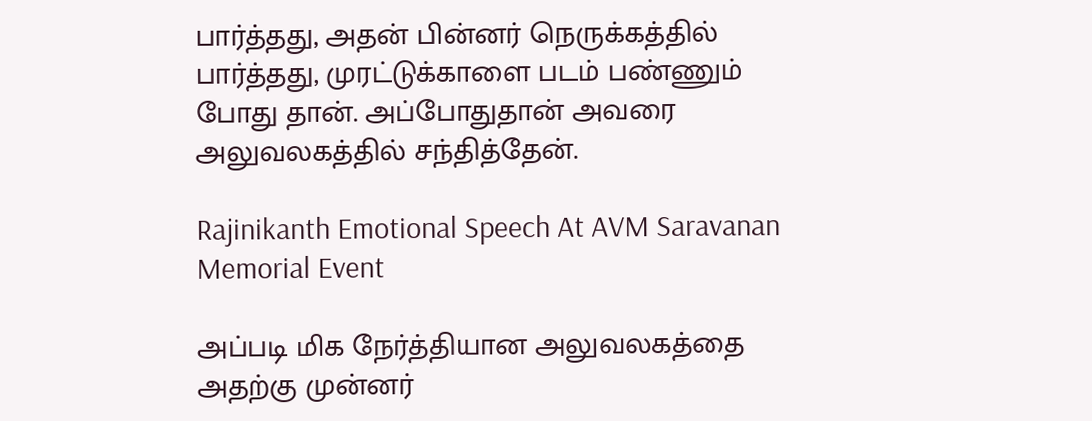பார்த்தது, அதன் பின்னர் நெருக்கத்தில் பார்த்தது, முரட்டுக்காளை படம் பண்ணும் போது தான். அப்போதுதான் அவரை அலுவலகத்தில் சந்தித்தேன்.

Rajinikanth Emotional Speech At AVM Saravanan Memorial Event

அப்படி மிக நேர்த்தியான அலுவலகத்தை அதற்கு முன்னர்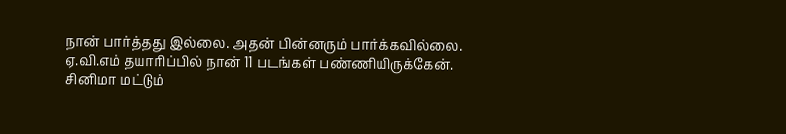நான் பார்த்தது இல்லை. அதன் பின்னரும் பார்க்கவில்லை. ஏ.வி.எம் தயாரிப்பில் நான் 11 படங்கள் பண்ணியிருக்கேன். சினிமா மட்டும்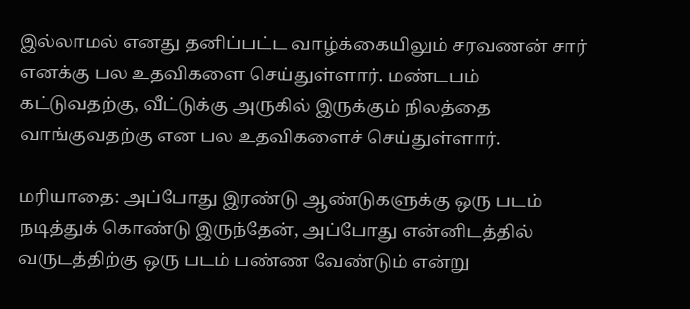இல்லாமல் எனது தனிப்பட்ட வாழ்க்கையிலும் சரவணன் சார் எனக்கு பல உதவிகளை செய்துள்ளார். மண்டபம் கட்டுவதற்கு, வீட்டுக்கு அருகில் இருக்கும் நிலத்தை வாங்குவதற்கு என பல உதவிகளைச் செய்துள்ளார்.

மரியாதை: அப்போது இரண்டு ஆண்டுகளுக்கு ஒரு படம் நடித்துக் கொண்டு இருந்தேன், அப்போது என்னிடத்தில் வருடத்திற்கு ஒரு படம் பண்ண வேண்டும் என்று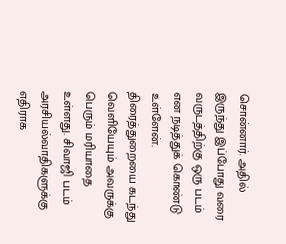சொன்னார். அதில் இருந்து இப்போது வரை வருடத்திற்கு ஒரு படம் என நடித்துக் கொண்டு உள்ளேன். திரைத்துறையை கடந்து வெளியேயும் அவருக்கு பெரும் மரியாதை உள்ளது. சிவாஜி படம் அரசியல்வாதிகளுக்கு எதிராக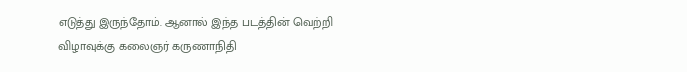எடுத்து இருந்தோம். ஆனால் இந்த படத்தின் வெற்றி விழாவுக்கு கலைஞர் கருணாநிதி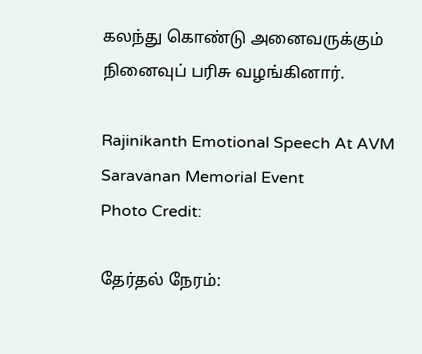கலந்து கொண்டு அனைவருக்கும் நினைவுப் பரிசு வழங்கினார்.

Rajinikanth Emotional Speech At AVM Saravanan Memorial Event
Photo Credit:

தேர்தல் நேரம்: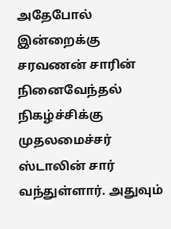அதேபோல் இன்றைக்கு சரவணன் சாரின் நினைவேந்தல் நிகழ்ச்சிக்கு முதலமைச்சர் ஸ்டாலின் சார் வந்துள்ளார். அதுவும்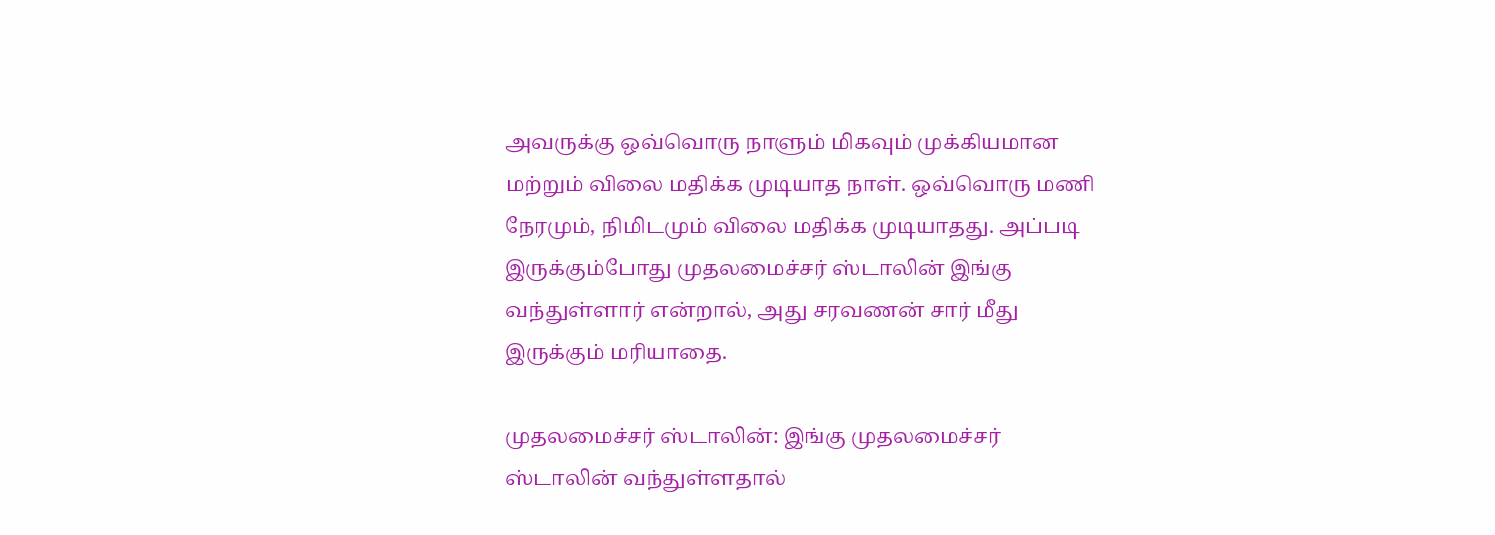அவருக்கு ஒவ்வொரு நாளும் மிகவும் முக்கியமான மற்றும் விலை மதிக்க முடியாத நாள். ஒவ்வொரு மணி நேரமும், நிமிடமும் விலை மதிக்க முடியாதது. அப்படி இருக்கும்போது முதலமைச்சர் ஸ்டாலின் இங்கு வந்துள்ளார் என்றால், அது சரவணன் சார் மீது இருக்கும் மரியாதை.

முதலமைச்சர் ஸ்டாலின்: இங்கு முதலமைச்சர் ஸ்டாலின் வந்துள்ளதால்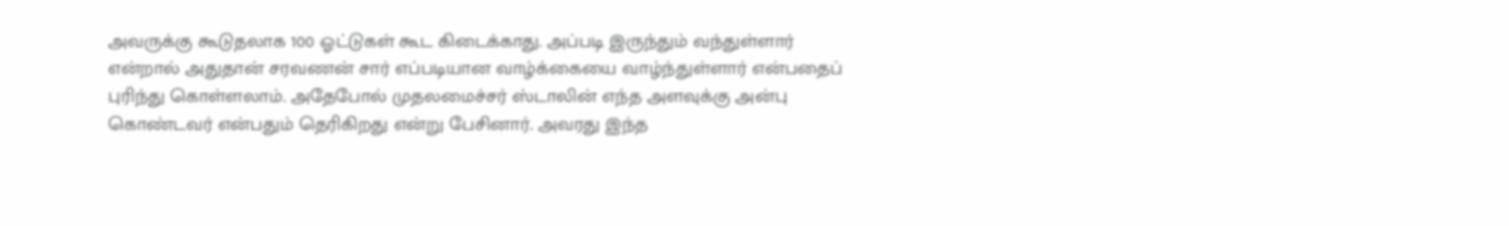அவருக்கு கூடுதலாக 100 ஓட்டுகள் கூட கிடைக்காது. அப்படி இருந்தும் வந்துள்ளார் என்றால் அதுதான் சரவணன் சார் எப்படியான வாழ்க்கையை வாழ்ந்துள்ளார் என்பதைப் புரிந்து கொள்ளலாம். அதேபோல் முதலமைச்சர் ஸ்டாலின் எந்த அளவுக்கு அன்பு கொண்டவர் என்பதும் தெரிகிறது என்று பேசினார். அவரது இந்த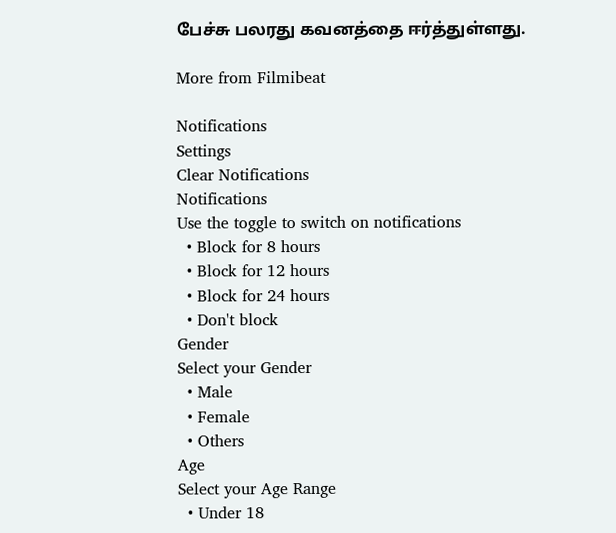பேச்சு பலரது கவனத்தை ஈர்த்துள்ளது.

More from Filmibeat

Notifications
Settings
Clear Notifications
Notifications
Use the toggle to switch on notifications
  • Block for 8 hours
  • Block for 12 hours
  • Block for 24 hours
  • Don't block
Gender
Select your Gender
  • Male
  • Female
  • Others
Age
Select your Age Range
  • Under 18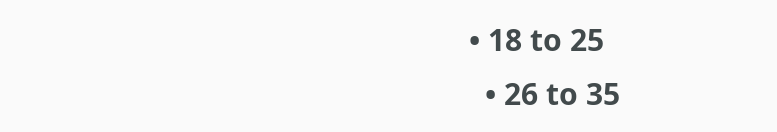• 18 to 25
  • 26 to 35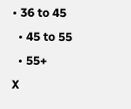• 36 to 45
  • 45 to 55
  • 55+
X